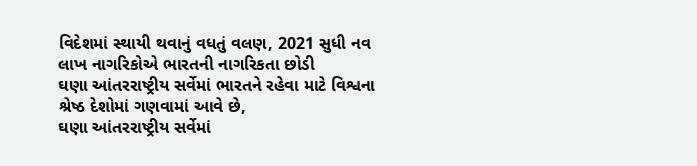વિદેશમાં સ્થાયી થવાનું વધતું વલણ, 2021 સુધી નવ લાખ નાગરિકોએ ભારતની નાગરિકતા છોડી
ઘણા આંતરરાષ્ટ્રીય સર્વેમાં ભારતને રહેવા માટે વિશ્વના શ્રેષ્ઠ દેશોમાં ગણવામાં આવે છે,
ઘણા આંતરરાષ્ટ્રીય સર્વેમાં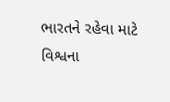ભારતને રહેવા માટે વિશ્વના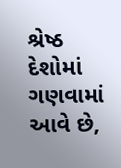શ્રેષ્ઠ દેશોમાં ગણવામાં આવે છે,